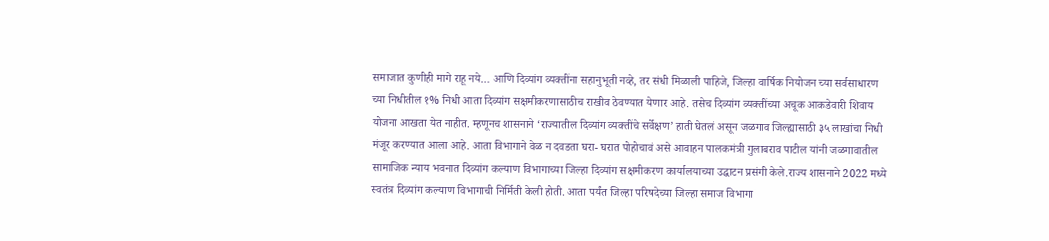समाजात कुणीही मागे राहू नये… आणि दिव्यांग व्यक्तींना सहानुभूती नव्हे, तर संधी मिळाली पाहिजे, जिल्हा वार्षिक नियोजन च्या सर्वसाधारण च्या निधीतील १% निधी आता दिव्यांग सक्षमीकरणासाठीच राखीव ठेवण्यात येणार आहे. तसेच दिव्यांग व्यक्तींच्या अचूक आकडेवारी शिवाय योजना आखता येत नाहीत. म्हणूनच शासनाने ‘राज्यातील दिव्यांग व्यक्तींचे सर्वेक्षण’ हाती घेतलं असून जळगाव जिल्ह्यासाठी ३५ लाखांचा निधी मंजूर करण्यात आला आहे. आता विभागाने वेळ न दवडता घरा- घरात पोहोचावं असे आवाहन पालकमंत्री गुलाबराव पाटील यांनी जळगावातील सामाजिक न्याय भवनात दिव्यांग कल्याण विभागाच्या जिल्हा दिव्यांग सक्षमीकरण कार्यालयाच्या उद्घाटन प्रसंगी केले.राज्य शासनाने 2022 मध्ये स्वतंत्र दिव्यांग कल्याण विभागाची निर्मिती केली होती. आता पर्यंत जिल्हा परिषदेच्या जिल्हा समाज विभागा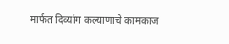मार्फत दिव्यांग कल्याणाचे कामकाज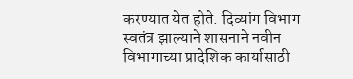करण्यात येत होते. दिव्यांग विभाग स्वतंत्र झाल्याने शासनाने नवीन विभागाच्या प्रादेशिक कार्यासाठी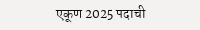एकूण 2025 पदाची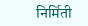निर्मिती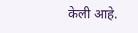केली आहे.